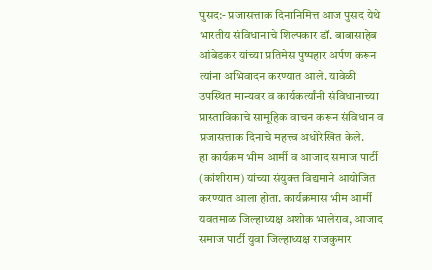पुसद:- प्रजासत्ताक दिनानिमित्त आज पुसद येथे भारतीय संविधानाचे शिल्पकार डॉ. बाबासाहेब आंबेडकर यांच्या प्रतिमेस पुष्पहार अर्पण करून त्यांना अभिवादन करण्यात आले. यावेळी उपस्थित मान्यवर व कार्यकर्त्यांनी संविधानाच्या प्रास्ताविकाचे सामूहिक वाचन करून संविधान व प्रजासत्ताक दिनाचे महत्त्व अधोरेखित केले.
हा कार्यक्रम भीम आर्मी व आजाद समाज पार्टी (कांशीराम) यांच्या संयुक्त विद्यमाने आयोजित करण्यात आला होता. कार्यक्रमास भीम आर्मी यवतमाळ जिल्हाध्यक्ष अशोक भालेराव, आजाद समाज पार्टी युवा जिल्हाध्यक्ष राजकुमार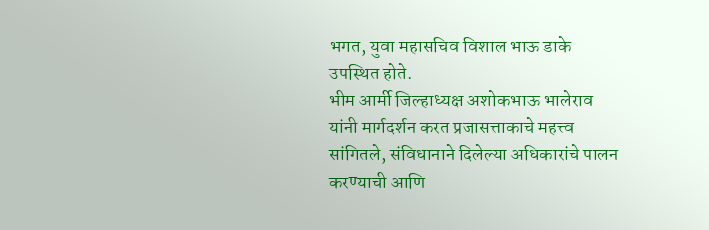भगत, युवा महासचिव विशाल भाऊ डाके उपस्थित होते.
भीम आर्मी जिल्हाध्यक्ष अशोकभाऊ भालेराव यांनी मार्गदर्शन करत प्रजासत्ताकाचे महत्त्व सांगितले, संविधानाने दिलेल्या अधिकारांचे पालन करण्याची आणि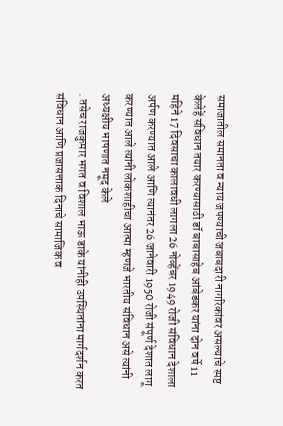समाजातील समानता व न्याय जपण्याची जबाबदारी नागरिकांवर असल्याचे स्पष्ट केलेहें संविधान तयार करण्यासाठी डॉ बाबासाहेब आंबेडकर यांना दोन वर्षे 11 महिने 17 दिवसाचा कालावधी लागला 26 नोव्हेंबर 1949 रोजी संविधान देशाला अर्पण करण्यात आले आणि त्यानंतर 26 जानेवारी 1950 रोजी संपूर्ण देशात लागू करण्यात आले त्यांनी लोकशाहीचा आत्मा म्हणजे भारतीय संविधान असे त्यांनी अध्यक्षीय भाषणात नमूद केले
. तसेच राजकुमार भगत व विशाल भाऊ डाके यांनीही उपस्थितांना मार्गदर्शन करत संविधान आणि प्रजासत्ताक दिनाचे सामाजिक व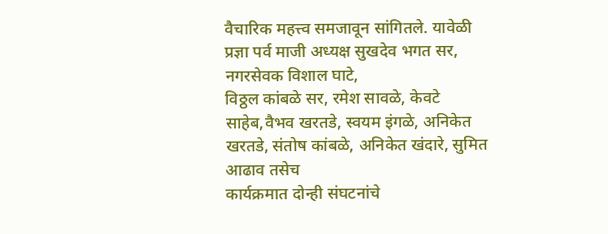वैचारिक महत्त्व समजावून सांगितले. यावेळी प्रज्ञा पर्व माजी अध्यक्ष सुखदेव भगत सर, नगरसेवक विशाल घाटे,
विठ्ठल कांबळे सर, रमेश सावळे, केवटे साहेब,वैभव खरतडे, स्वयम इंगळे, अनिकेत खरतडे, संतोष कांबळे, अनिकेत खंदारे, सुमित आढाव तसेच
कार्यक्रमात दोन्ही संघटनांचे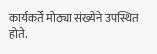कार्यकर्ते मोठ्या संख्येने उपस्थित होते.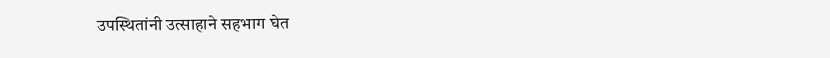उपस्थितांनी उत्साहाने सहभाग घेत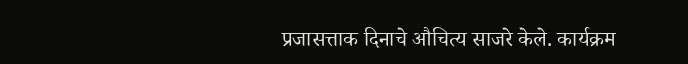प्रजासत्ताक दिनाचे औचित्य साजरे केले. कार्यक्रम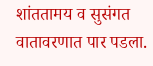शांततामय व सुसंगत वातावरणात पार पडला.